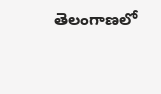తెలంగాణలో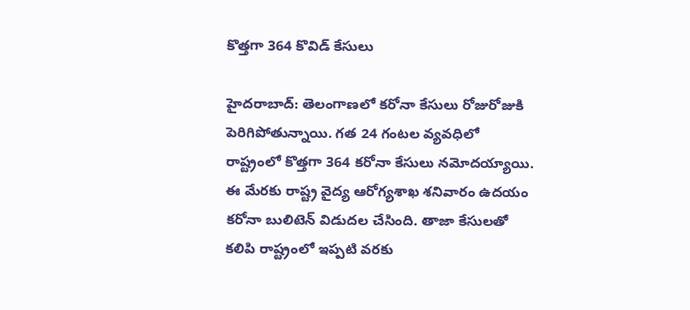కొత్త‌గా 364 కొవిడ్ కేసులు

హైద‌రాబాద్‌: తెలంగాణలో క‌రోనా కేసులు రోజురోజుకి పెరిగిపోతున్నాయి. గ‌త 24 గంట‌ల వ్య‌వ‌ధిలో రాష్ట్రంలో కొత్త‌గా 364 కరోనా కేసులు నమోదయ్యాయి. ఈ మేర‌కు రాష్ట్ర వైద్య ఆరోగ్య‌శాఖ శ‌నివారం ఉద‌యం క‌రోనా బులిటెన్ విడుద‌ల చేసింది. తాజా కేసుల‌తో క‌లిపి రాష్ట్రంలో ఇప్పటి వరకు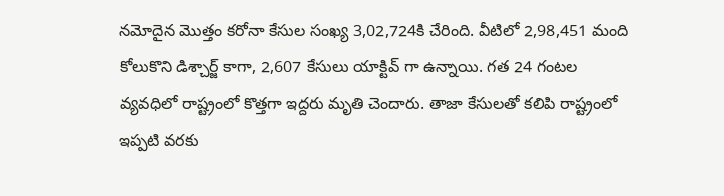నమోదైన మొత్తం కరోనా కేసుల సంఖ్య 3,02,724కి చేరింది. వీటిలో 2,98,451 మంది కోలుకొని డిశ్చార్జ్ కాగా, 2,607 కేసులు యాక్టివ్ గా ఉన్నాయి. గ‌త 24 గంట‌ల వ్య‌వ‌ధిలో రాష్ట్రంలో కొత్త‌గా ఇద్దరు మృతి చెందారు. తాజా కేసుల‌తో క‌లిపి రాష్ట్రంలో ఇప్పటి వరకు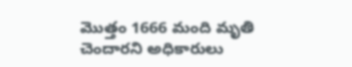మొత్తం 1666 మంది మృతి చెందార‌ని అధికారులు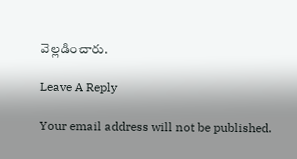వెల్ల‌డించారు.

Leave A Reply

Your email address will not be published.